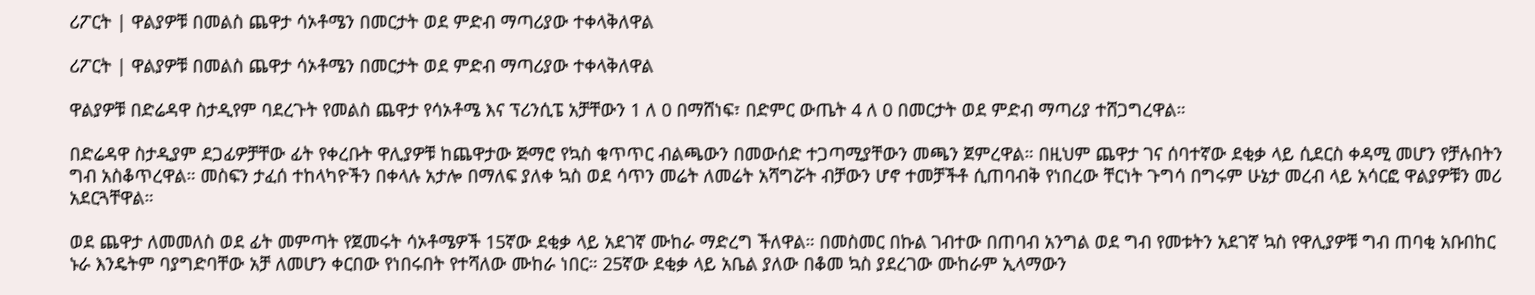ሪፖርት | ዋልያዎቹ በመልስ ጨዋታ ሳኦቶሜን በመርታት ወደ ምድብ ማጣሪያው ተቀላቅለዋል

ሪፖርት | ዋልያዎቹ በመልስ ጨዋታ ሳኦቶሜን በመርታት ወደ ምድብ ማጣሪያው ተቀላቅለዋል

ዋልያዎቹ በድሬዳዋ ስታዲየም ባደረጉት የመልስ ጨዋታ የሳኦቶሜ እና ፕሪንሲፔ አቻቸውን 1 ለ 0 በማሸነፍ፣ በድምር ውጤት 4 ለ 0 በመርታት ወደ ምድብ ማጣሪያ ተሸጋግረዋል።

በድሬዳዋ ስታዲያም ደጋፊዎቻቸው ፊት የቀረቡት ዋሊያዎቹ ከጨዋታው ጅማሮ የኳስ ቁጥጥር ብልጫውን በመውሰድ ተጋጣሚያቸውን መጫን ጀምረዋል። በዚህም ጨዋታ ገና ሰባተኛው ደቂቃ ላይ ሲደርስ ቀዳሚ መሆን የቻሉበትን ግብ አስቆጥረዋል። መስፍን ታፈሰ ተከላካዮችን በቀላሉ አታሎ በማለፍ ያለቀ ኳስ ወደ ሳጥን መሬት ለመሬት አሻግሯት ብቻውን ሆኖ ተመቻችቶ ሲጠባብቅ የነበረው ቸርነት ጉግሳ በግሩም ሁኔታ መረብ ላይ አሳርፎ ዋልያዎቹን መሪ አደርጓቸዋል።

ወደ ጨዋታ ለመመለስ ወደ ፊት መምጣት የጀመሩት ሳኦቶሜዎች 15ኛው ደቂቃ ላይ አደገኛ ሙከራ ማድረግ ችለዋል። በመስመር በኩል ገብተው በጠባብ አንግል ወደ ግብ የመቱትን አደገኛ ኳስ የዋሊያዎቹ ግብ ጠባቂ አቡበከር ኑራ እንዴትም ባያግድባቸው አቻ ለመሆን ቀርበው የነበሩበት የተሻለው ሙከራ ነበር። 25ኛው ደቂቃ ላይ አቤል ያለው በቆመ ኳስ ያደረገው ሙከራም ኢላማውን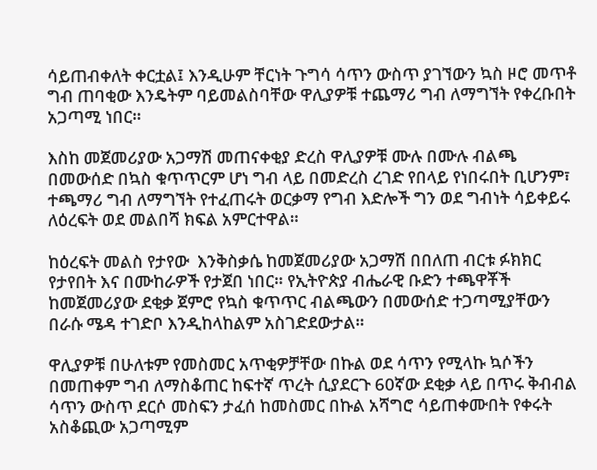ሳይጠብቀለት ቀርቷል፤ እንዲሁም ቸርነት ጉግሳ ሳጥን ውስጥ ያገኘውን ኳስ ዞሮ መጥቶ ግብ ጠባቂው እንዴትም ባይመልስባቸው ዋሊያዎቹ ተጨማሪ ግብ ለማግኘት የቀረቡበት አጋጣሚ ነበር።

እስከ መጀመሪያው አጋማሽ መጠናቀቂያ ድረስ ዋሊያዎቹ ሙሉ በሙሉ ብልጫ በመውሰድ በኳስ ቁጥጥርም ሆነ ግብ ላይ በመድረስ ረገድ የበላይ የነበሩበት ቢሆንም፣ ተጫማሪ ግብ ለማግኘት የተፈጠሩት ወርቃማ የግብ እድሎች ግን ወደ ግብነት ሳይቀይሩ ለዕረፍት ወደ መልበሻ ክፍል አምርተዋል።

ከዕረፍት መልስ የታየው  እንቅስቃሴ ከመጀመሪያው አጋማሽ በበለጠ ብርቱ ፉክክር የታየበት እና በሙከራዎች የታጀበ ነበር። የኢትዮጵያ ብሔራዊ ቡድን ተጫዋቾች ከመጀመሪያው ደቂቃ ጀምሮ የኳስ ቁጥጥር ብልጫውን በመውሰድ ተጋጣሚያቸውን በራሱ ሜዳ ተገድቦ እንዲከላከልም አስገድደውታል።

ዋሊያዎቹ በሁለቱም የመስመር አጥቂዎቻቸው በኩል ወደ ሳጥን የሚላኩ ኳሶችን በመጠቀም ግብ ለማስቆጠር ከፍተኛ ጥረት ሲያደርጉ 60ኛው ደቂቃ ላይ በጥሩ ቅብብል ሳጥን ውስጥ ደርሶ መስፍን ታፈሰ ከመስመር በኩል አሻግሮ ሳይጠቀሙበት የቀሩት አስቆጪው አጋጣሚም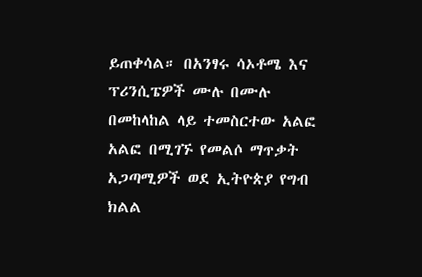ይጠቀሳል። በአንፃሩ ሳኦቶሜ እና ፕሪንሲፔዎች ሙሉ በሙሉ በመከላከል ላይ ተመስርተው አልፎ አልፎ በሚገኙ የመልሶ ማጥቃት አጋጣሚዎች ወደ ኢትዮጵያ የግብ ክልል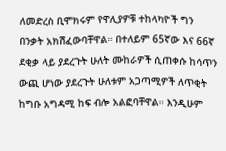ለመድረስ ቢሞክሩም የዋሊያዎቹ ተከላካዮች ግን በንቃት አክሽፈውባቸዋል። በተለይም 65ኛው እና 66ኛ ደቂቃ ላይ ያደረጉት ሁለት ሙከራዎች ሲጠቀሱ ከሳጥን ውጪ ሆነው ያደረጉት ሁለቱም አጋጣሚዎች ለጥቂት ከግቡ አግዳሚ ከፍ ብሎ አልፎባቸዋል። እንዲሁም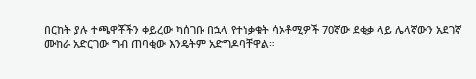በርከት ያሉ ተጫዋቾችን ቀይረው ካሰገቡ በኋላ የተነቃቁት ሳኦቶሚዎች 70ኛው ደቂቃ ላይ ሌላኛውን አደገኛ ሙከራ አድርገው ግብ ጠባቂው እንዴትም አድግዶባቸዋል።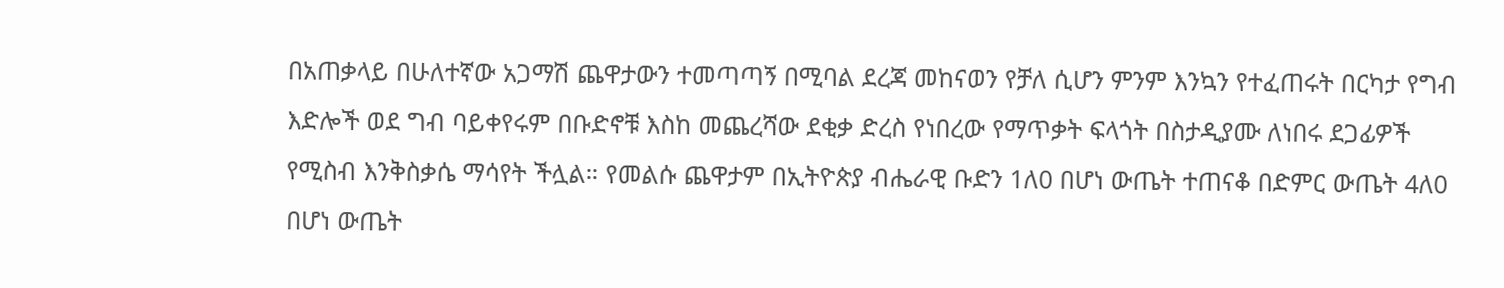በአጠቃላይ በሁለተኛው አጋማሽ ጨዋታውን ተመጣጣኝ በሚባል ደረጃ መከናወን የቻለ ሲሆን ምንም እንኳን የተፈጠሩት በርካታ የግብ እድሎች ወደ ግብ ባይቀየሩም በቡድኖቹ እስከ መጨረሻው ደቂቃ ድረስ የነበረው የማጥቃት ፍላጎት በስታዲያሙ ለነበሩ ደጋፊዎች የሚስብ እንቅስቃሴ ማሳየት ችሏል። የመልሱ ጨዋታም በኢትዮጵያ ብሔራዊ ቡድን 1ለ0 በሆነ ውጤት ተጠናቆ በድምር ውጤት 4ለ0 በሆነ ውጤት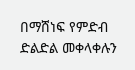በማሸነፍ የምድብ ድልድል መቀላቀሉን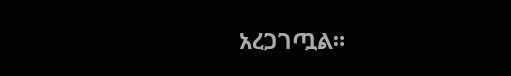አረጋገጧል።